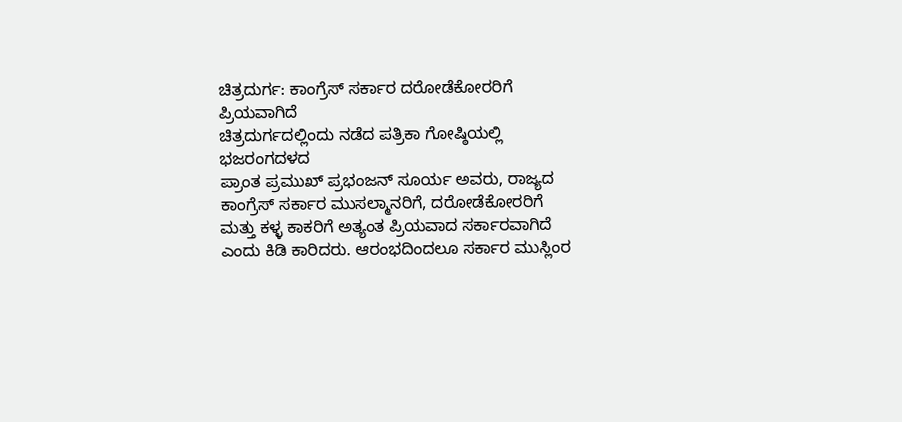ಚಿತ್ರದುರ್ಗ: ಕಾಂಗ್ರೆಸ್ ಸರ್ಕಾರ ದರೋಡೆಕೋರರಿಗೆ
ಪ್ರಿಯವಾಗಿದೆ
ಚಿತ್ರದುರ್ಗದಲ್ಲಿಂದು ನಡೆದ ಪತ್ರಿಕಾ ಗೋಷ್ಠಿಯಲ್ಲಿ ಭಜರಂಗದಳದ
ಪ್ರಾಂತ ಪ್ರಮುಖ್ ಪ್ರಭಂಜನ್ ಸೂರ್ಯ ಅವರು, ರಾಜ್ಯದ
ಕಾಂಗ್ರೆಸ್ ಸರ್ಕಾರ ಮುಸಲ್ಮಾನರಿಗೆ, ದರೋಡೆಕೋರರಿಗೆ
ಮತ್ತು ಕಳ್ಳ ಕಾಕರಿಗೆ ಅತ್ಯಂತ ಪ್ರಿಯವಾದ ಸರ್ಕಾರವಾಗಿದೆ
ಎಂದು ಕಿಡಿ ಕಾರಿದರು. ಆರಂಭದಿಂದಲೂ ಸರ್ಕಾರ ಮುಸ್ಲಿಂರ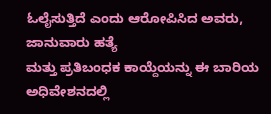ಓಲೈಸುತ್ತಿದೆ ಎಂದು ಆರೋಪಿಸಿದ ಅವರು, ಜಾನುವಾರು ಹತ್ಯೆ
ಮತ್ತು ಪ್ರತಿಬಂಧಕ ಕಾಯ್ದೆಯನ್ನು ಈ ಬಾರಿಯ ಅಧಿವೇಶನದಲ್ಲಿ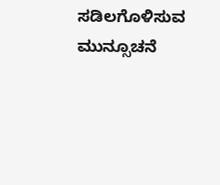ಸಡಿಲಗೊಳಿಸುವ ಮುನ್ಸೂಚನೆ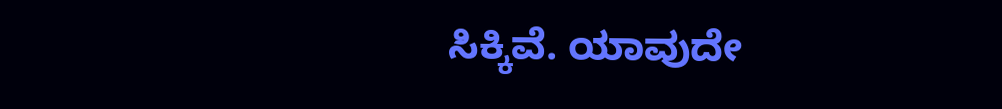ಸಿಕ್ಕಿವೆ. ಯಾವುದೇ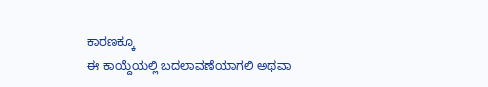ಕಾರಣಕ್ಕೂ
ಈ ಕಾಯ್ದೆಯಲ್ಲಿ ಬದಲಾವಣೆಯಾಗಲಿ ಅಥವಾ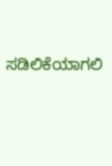ಸಡಿಲಿಕೆಯಾಗಲಿ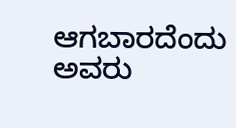ಆಗಬಾರದೆಂದು ಅವರು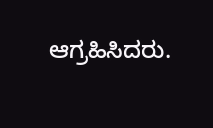ಆಗ್ರಹಿಸಿದರು.